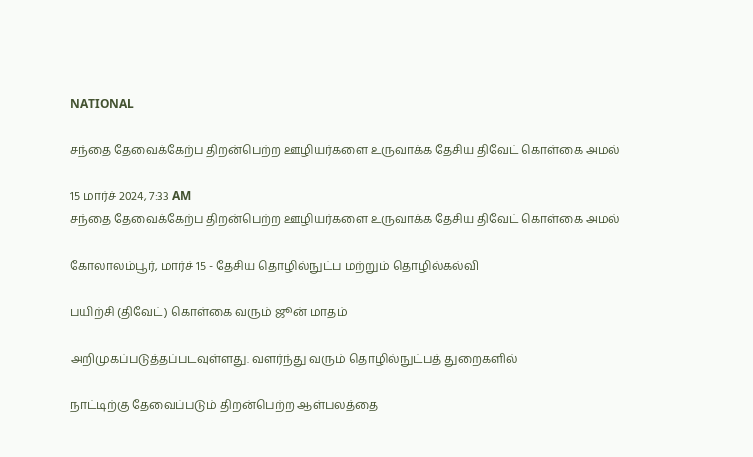NATIONAL

சந்தை தேவைக்கேற்ப திறன்பெற்ற ஊழியர்களை உருவாக்க தேசிய திவேட் கொள்கை அமல்

15 மார்ச் 2024, 7:33 AM
சந்தை தேவைக்கேற்ப திறன்பெற்ற ஊழியர்களை உருவாக்க தேசிய திவேட் கொள்கை அமல்

கோலாலம்பூர், மார்ச் 15 - தேசிய தொழில்நுட்ப மற்றும் தொழில்கல்வி

பயிற்சி (திவேட்) கொள்கை வரும் ஜூன் மாதம்

அறிமுகப்படுத்தப்படவுள்ளது. வளர்ந்து வரும் தொழில்நுட்பத் துறைகளில்

நாட்டிற்கு தேவைப்படும் திறன்பெற்ற ஆள்பலத்தை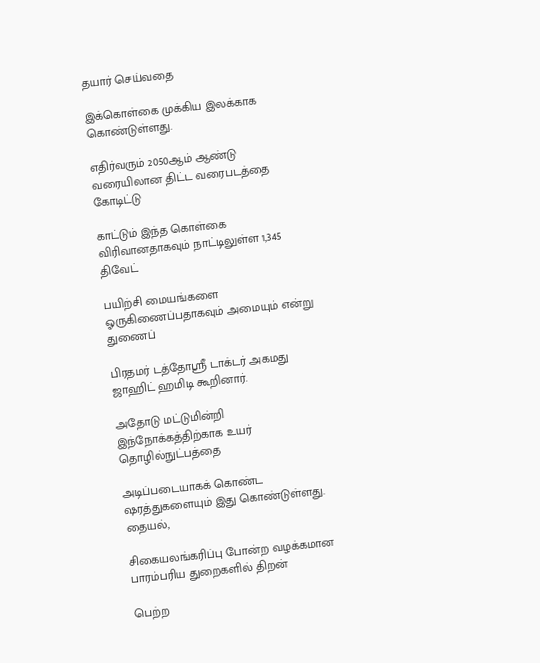தயார் செய்வதை

இக்கொள்கை முக்கிய இலக்காக கொண்டுள்ளது.

எதிர்வரும் 2050ஆம் ஆண்டு வரையிலான திட்ட வரைபடத்தை கோடிட்டு

காட்டும் இந்த கொள்கை விரிவானதாகவும் நாட்டிலுள்ள 1,345 திவேட்

பயிற்சி மையங்களை ஓருகிணைப்பதாகவும் அமையும் என்று துணைப்

பிரதமர் டத்தோஸ்ரீ டாக்டர் அகமது ஜாஹிட் ஹமிடி கூறினார்.

அதோடு மட்டுமின்றி இந்நோக்கத்திற்காக உயர் தொழில்நுட்பத்தை

அடிப்படையாகக் கொண்ட ஷரத்துகளையும் இது கொண்டுள்ளது. தையல்,

சிகையலங்கரிப்பு போன்ற வழக்கமான பாரம்பரிய துறைகளில் திறன்

பெற்ற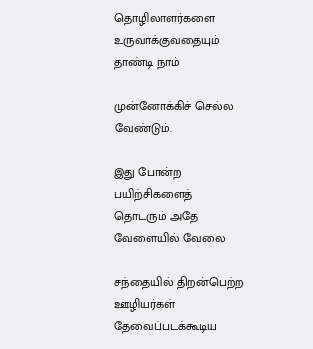தொழிலாளர்களை உருவாக்குவதையும் தாண்டி நாம்

முன்னோக்கிச் செல்ல வேண்டும்.

இது போன்ற பயிற்சிகளைத் தொடரும் அதே வேளையில் வேலை

சந்தையில் திறன்பெற்ற ஊழியர்கள் தேவைப்படக்கூடிய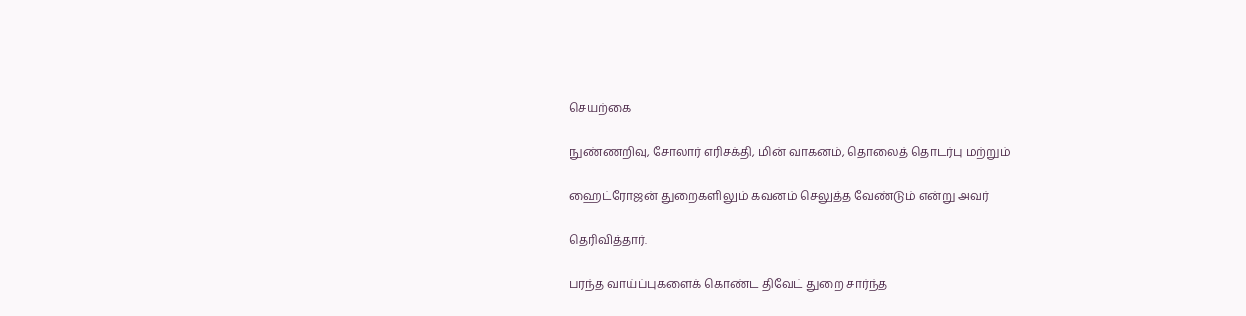செயற்கை

நுண்ணறிவு, சோலார் எரிசக்தி, மின் வாகனம், தொலைத் தொடர்பு மற்றும்

ஹைட்ரோஜன் துறைகளிலும் கவனம் செலுத்த வேண்டும் என்று அவர்

தெரிவித்தார்.

பரந்த வாய்ப்புகளைக் கொண்ட திவேட் துறை சார்ந்த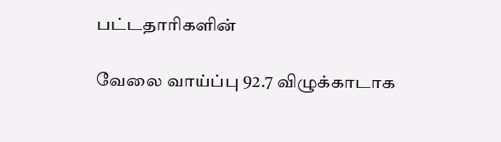பட்டதாரிகளின்

வேலை வாய்ப்பு 92.7 விழுக்காடாக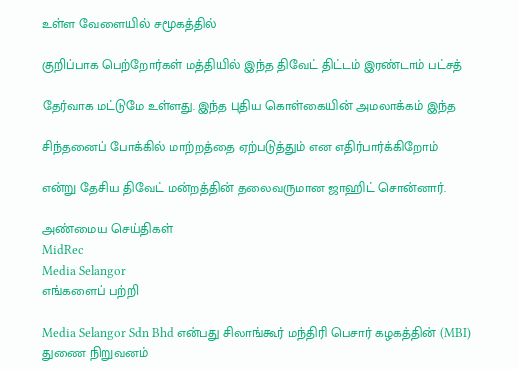உள்ள வேளையில் சமூகத்தில்

குறிப்பாக பெற்றோர்கள் மத்தியில் இந்த திவேட் திட்டம் இரண்டாம் பட்சத்

தேர்வாக மட்டுமே உள்ளது. இந்த புதிய கொள்கையின் அமலாக்கம் இந்த

சிந்தனைப் போக்கில் மாற்றத்தை ஏற்படுத்தும் என எதிர்பார்க்கிறோம்

என்று தேசிய திவேட் மன்றத்தின் தலைவருமான ஜாஹிட் சொன்னார்.

அண்மைய செய்திகள்
MidRec
Media Selangor
எங்களைப் பற்றி

Media Selangor Sdn Bhd என்பது சிலாங்கூர் மந்திரி பெசார் கழகத்தின் (MBI) துணை நிறுவனம்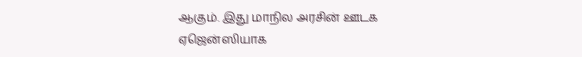ஆகும். இது மாநில அரசின் ஊடக ஏஜென்ஸியாக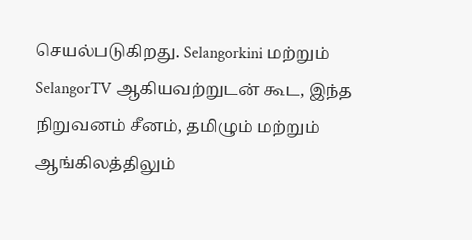செயல்படுகிறது. Selangorkini மற்றும் SelangorTV ஆகியவற்றுடன் கூட, இந்த நிறுவனம் சீனம், தமிழும் மற்றும் ஆங்கிலத்திலும்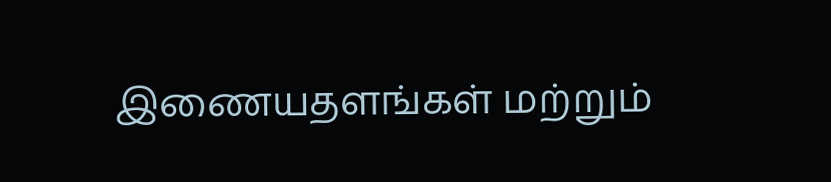இணையதளங்கள் மற்றும்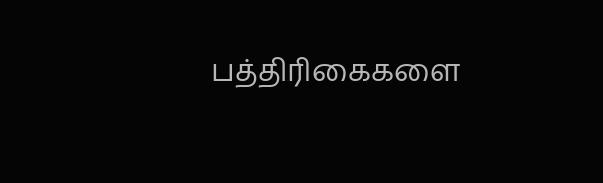பத்திரிகைகளை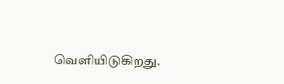வெளியிடுகிறது.